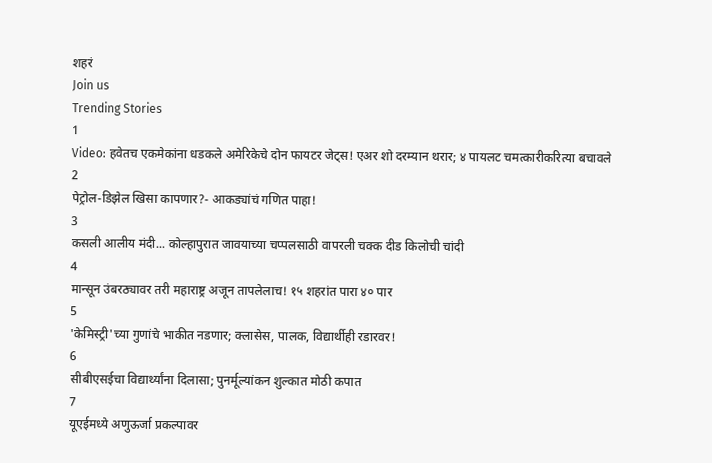शहरं
Join us
Trending Stories
1
Video: हवेतच एकमेकांना धडकले अमेरिकेचे दोन फायटर जेट्स! एअर शो दरम्यान थरार; ४ पायलट चमत्कारीकरित्या बचावले
2
पेट्रोल-डिझेल खिसा कापणार?- आकड्यांचं गणित पाहा!
3
कसली आलीय मंदी... कोल्हापुरात जावयाच्या चप्पलसाठी वापरली चक्क दीड किलोची चांदी
4
मान्सून उंबरठ्यावर तरी महाराष्ट्र अजून तापलेलाच! १५ शहरांत पारा ४० पार
5
'केमिस्ट्री'च्या गुणांचे भाकीत नडणार; क्लासेस, पालक, विद्यार्थीही रडारवर!
6
सीबीएसईचा विद्यार्थ्यांना दिलासा; पुनर्मूल्यांकन शुल्कात मोठी कपात
7
यूएईमध्ये अणुऊर्जा प्रकल्पावर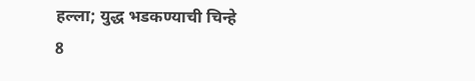हल्ला; युद्ध भडकण्याची चिन्हे
8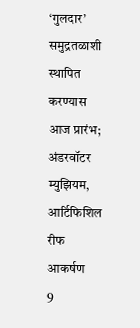‘गुलदार’ समुद्रतळाशी स्थापित करण्यास आज प्रारंभ; अंडरवॉटर म्युझियम, आर्टिफिशिल रीफ आकर्षण
9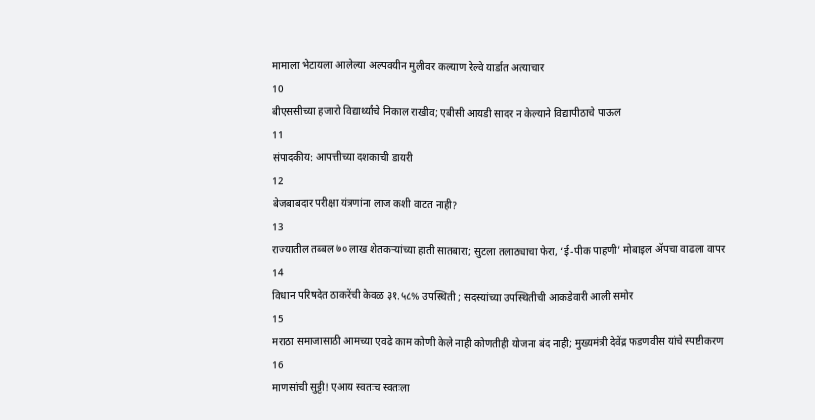मामाला भेटायला आलेल्या अल्पवयीन मुलीवर कल्याण रेल्वे यार्डात अत्याचार
10
बीएससीच्या हजारो विद्यार्थ्यांचे निकाल राखीव; एबीसी आयडी सादर न केल्याने विद्यापीठाचे पाऊल
11
संपादकीय: आपत्तीच्या दशकाची डायरी
12
बेजबाबदार परीक्षा यंत्रणांना लाज कशी वाटत नाही?
13
राज्यातील तब्बल ७० लाख शेतकऱ्यांच्या हाती सातबारा; सुटला तलाठ्याचा फेरा, ‘ई-पीक पाहणी’ मोबाइल ॲपचा वाढला वापर
14
विधान परिषदेत ठाकरेंची केवळ ३१.५८% उपस्थिती ; सदस्यांच्या उपस्थितीची आकडेवारी आली समोर
15
मराठा समाजासाठी आमच्या एवढे काम कोणी केले नाही कोणतीही योजना बंद नाही; मुख्यमंत्री देवेंद्र फडणवीस यांचे स्पष्टीकरण
16
माणसांची सुट्टी! एआय स्वतःच स्वतःला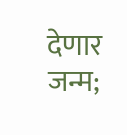देणार जन्म;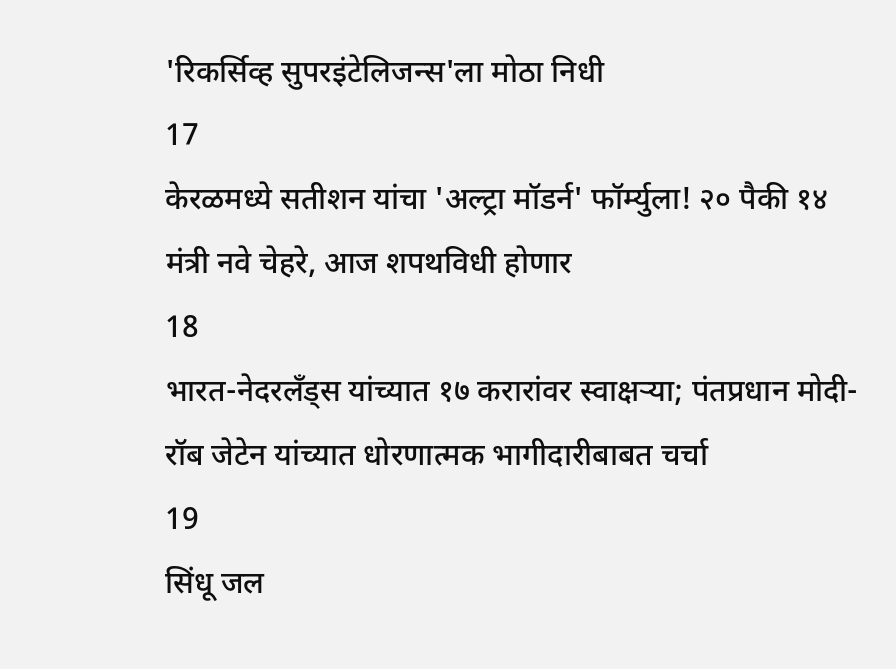'रिकर्सिव्ह सुपरइंटेलिजन्स'ला मोठा निधी
17
केरळमध्ये सतीशन यांचा 'अल्ट्रा मॉडर्न' फॉर्म्युला! २० पैकी १४ मंत्री नवे चेहरे, आज शपथविधी होणार
18
भारत-नेदरलँड्स यांच्यात १७ करारांवर स्वाक्षऱ्या; पंतप्रधान मोदी-रॉब जेटेन यांच्यात धोरणात्मक भागीदारीबाबत चर्चा
19
सिंधू जल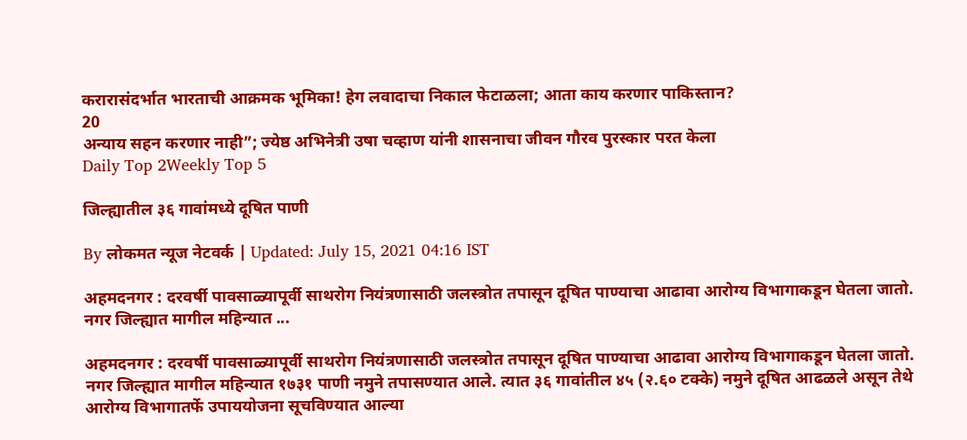करारासंदर्भात भारताची आक्रमक भूमिका! हेग लवादाचा निकाल फेटाळला; आता काय करणार पाकिस्तान?
20
अन्याय सहन करणार नाही”; ज्येष्ठ अभिनेत्री उषा चव्हाण यांनी शासनाचा जीवन गौरव पुरस्कार परत केला
Daily Top 2Weekly Top 5

जिल्ह्यातील ३६ गावांमध्ये दूषित पाणी

By लोकमत न्यूज नेटवर्क | Updated: July 15, 2021 04:16 IST

अहमदनगर : दरवर्षी पावसाळ्यापूर्वी साथरोग नियंत्रणासाठी जलस्त्रोत तपासून दूषित पाण्याचा आढावा आरोग्य विभागाकडून घेतला जातो. नगर जिल्ह्यात मागील महिन्यात ...

अहमदनगर : दरवर्षी पावसाळ्यापूर्वी साथरोग नियंत्रणासाठी जलस्त्रोत तपासून दूषित पाण्याचा आढावा आरोग्य विभागाकडून घेतला जातो. नगर जिल्ह्यात मागील महिन्यात १७३१ पाणी नमुने तपासण्यात आले. त्यात ३६ गावांतील ४५ (२.६० टक्के) नमुने दूषित आढळले असून तेथे आरोग्य विभागातर्फे उपाययोजना सूचविण्यात आल्या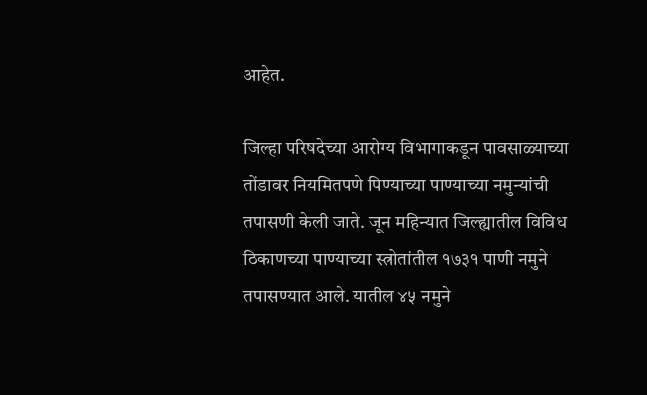आहेत.

जिल्हा परिषदेच्या आरोग्य विभागाकडून पावसाळ्याच्या तोंडावर नियमितपणे पिण्याच्या पाण्याच्या नमुन्यांची तपासणी केली जाते. जून महिन्यात जिल्ह्यातील विविध ठिकाणच्या पाण्याच्या स्त्रोतांतील १७३१ पाणी नमुने तपासण्यात आले. यातील ४५ नमुने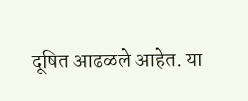दूषित आढळले आहेत. या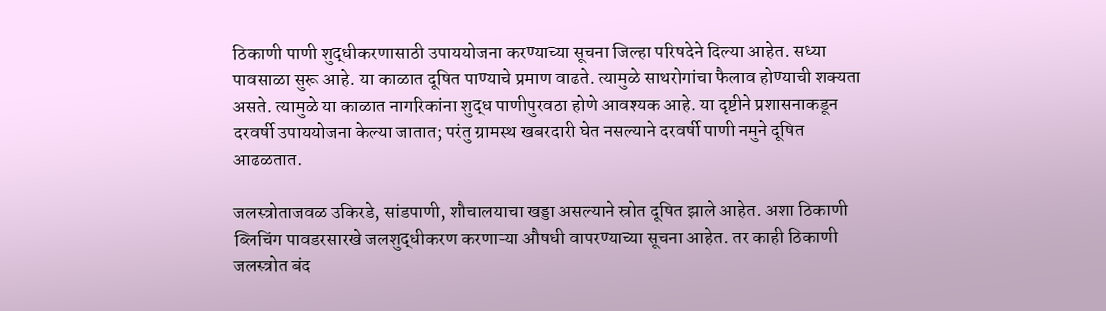ठिकाणी पाणी शुद्धीकरणासाठी उपाययोजना करण्याच्या सूचना जिल्हा परिषदेने दिल्या आहेत. सध्या पावसाळा सुरू आहे. या काळात दूषित पाण्याचे प्रमाण वाढते. त्यामुळे साथरोगांचा फैलाव होण्याची शक्यता असते. त्यामुळे या काळात नागरिकांना शुद्ध पाणीपुरवठा होणे आवश्यक आहे. या दृष्टीने प्रशासनाकडून दरवर्षी उपाययोजना केल्या जातात; परंतु ग्रामस्थ खबरदारी घेत नसल्याने दरवर्षी पाणी नमुने दूषित आढळतात.

जलस्त्रोताजवळ उकिरडे, सांडपाणी, शौचालयाचा खड्डा असल्याने स्रोत दूषित झाले आहेत. अशा ठिकाणी ब्लिचिंग पावडरसारखे जलशुद्धीकरण करणाऱ्या औषधी वापरण्याच्या सूचना आहेत. तर काही ठिकाणी जलस्त्रोत बंद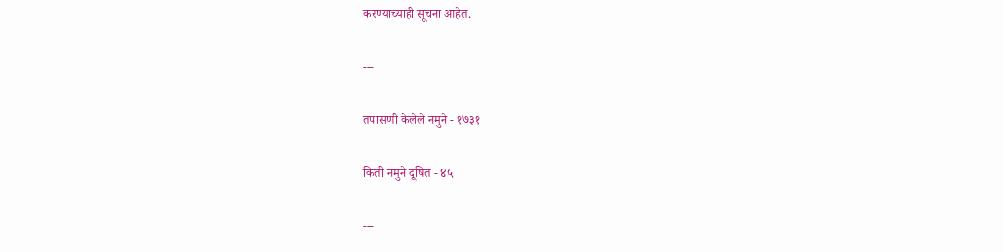करण्याच्याही सूचना आहेत.

---

तपासणी केलेले नमुने - १७३१

किती नमुने दूषित - ४५

---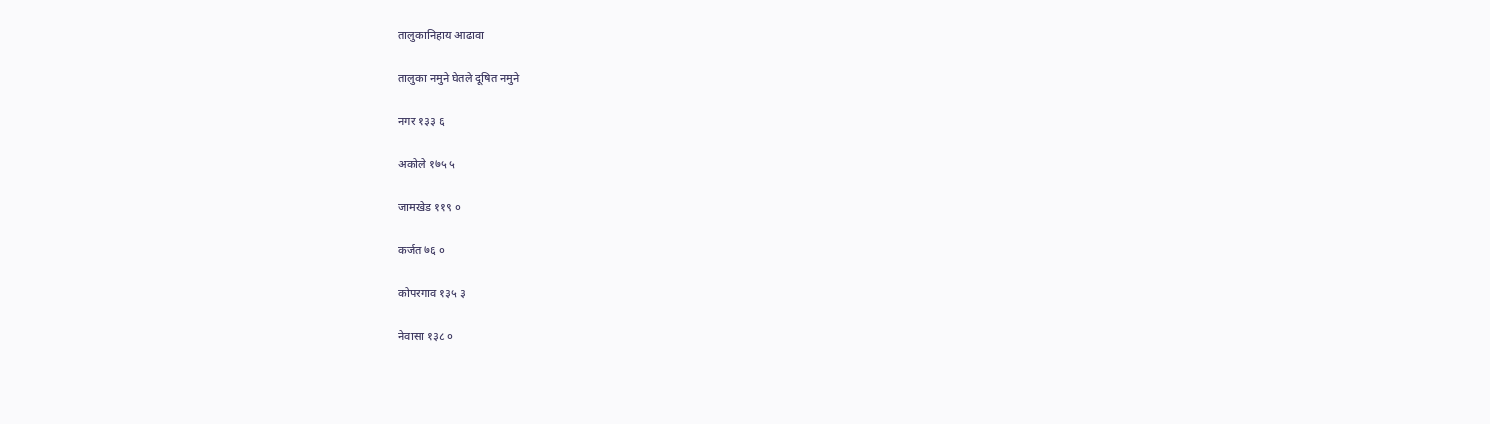तालुकानिहाय आढावा

तालुका नमुने घेतले दूषित नमुने

नगर १३३ ६

अकोले १७५ ५

जामखेड ११९ ०

कर्जत ७६ ०

कोपरगाव १३५ ३

नेवासा १३८ ०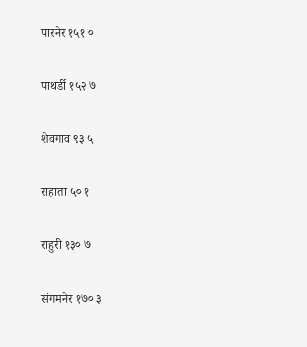पारनेर १५१ ०

पाथर्डी १५२ ७

शेवगाव ९३ ५

राहाता ५० १

राहुरी १३० ७

संगमनेर १७० ३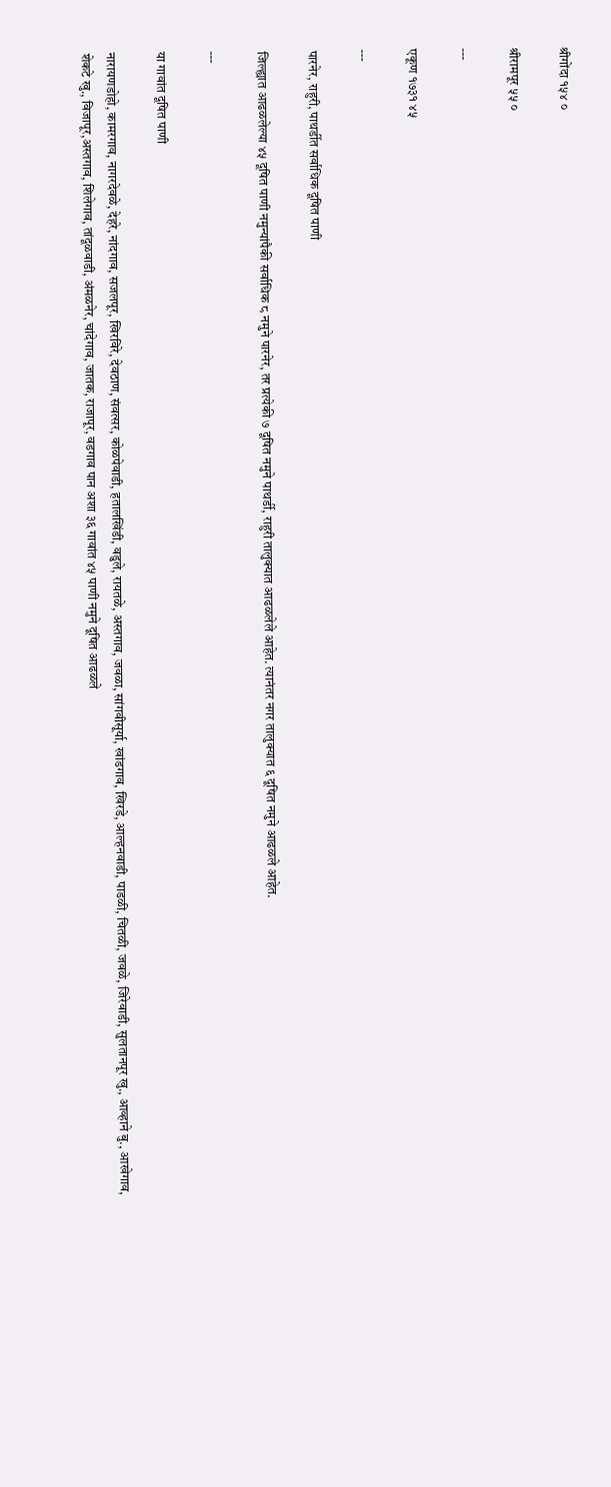श्रीगोंदा १५४ ०

श्रीरामपूर ५५ ०

---

एकूण १७३१ ४५

---

पारनेर, राहुरी, पाथर्डीत सर्वाधिक दूषित पाणी

जिल्ह्यात आढळलेल्या ४५ दूषित पाणी नमुन्यांपैकी सर्वाधिक ८ नमुने पारनेर, तर प्रत्येकी ७ दूषित नमुने पाथर्डी, राहुरी तालुक्यात आढळलेले आहेत. त्यानंतर नगर तालुक्यात ६ दूषित नमुने आढळले आहेत.

---

या गावांत दूषित पाणी

नारायणडोहो, कामरगाव, नागरदेवळे, देहरे, नांदगाव, सजलपूर, खिरविरे, देवठाण, संवत्सर, कोळपेवाडी, हतालखिंडी, वडुले, रायतळे, अस्तगाव, जवळा, सांगवीसूर्या, खांडगाव, खिरडे, आल्हनवाडी, पाडळी, चितळी, जवळे, जिरेवाडी, सुलतानपूर खु., आव्हाने बु., आखेगाव, शेकटे खु., विजापूर,अस्तगाव, शिलेगाव, तांदूळवाडी, अंमळनेर, चांदेगाव, जातक, राजापूर, वडगाव पान अशा ३६ गावांत ४५ पाणी नमुने दूषित आढळले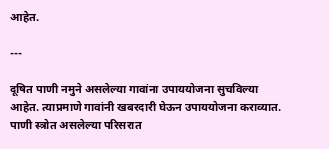आहेत.

---

दूषित पाणी नमुने असलेल्या गावांना उपाययोजना सुचविल्या आहेत. त्याप्रमाणे गावांनी खबरदारी घेऊन उपाययोजना कराव्यात. पाणी स्त्रोत असलेल्या परिसरात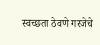स्वच्छता ठेवणे गरजेचे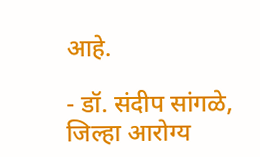आहे.

- डॉ. संदीप सांगळे, जिल्हा आरोग्य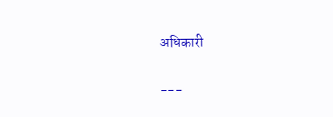अधिकारी

---